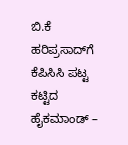ಬಿ.ಕೆ ಹರಿಪ್ರಸಾದ್‌ಗೆ ಕೆಪಿಸಿಸಿ ಪಟ್ಟ ಕಟ್ಟಿದ ಹೈಕಮಾಂಡ್ –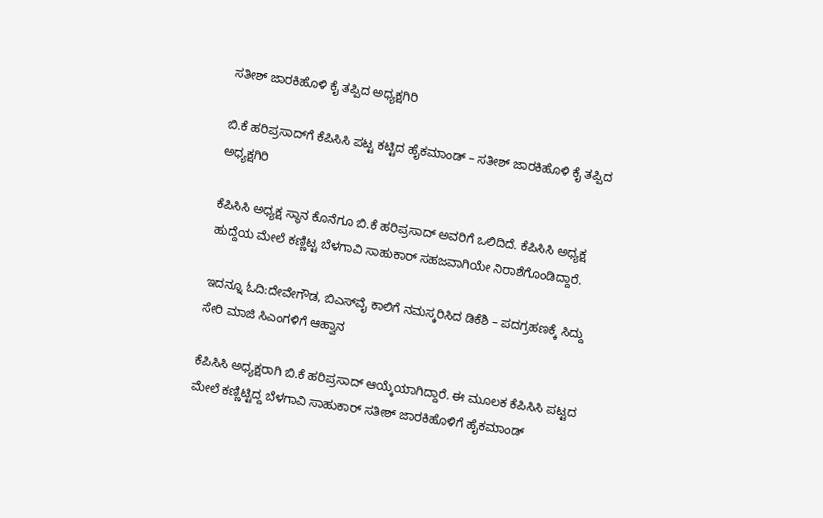ಸತೀಶ್ ಜಾರಕಿಹೊಳಿ ಕೈ ತಪ್ಪಿದ ಅಧ್ಯಕ್ಷಗಿರಿ

ಬಿ.ಕೆ ಹರಿಪ್ರಸಾದ್‌ಗೆ ಕೆಪಿಸಿಸಿ ಪಟ್ಟ ಕಟ್ಟಿದ ಹೈಕಮಾಂಡ್ – ಸತೀಶ್ ಜಾರಕಿಹೊಳಿ ಕೈ ತಪ್ಪಿದ ಅಧ್ಯಕ್ಷಗಿರಿ

ಕೆಪಿಸಿಸಿ ಅಧ್ಯಕ್ಷ ಸ್ಥಾನ ಕೊನೆಗೂ ಬಿ.ಕೆ ಹರಿಪ್ರಸಾದ್ ಅವರಿಗೆ ಒಲಿದಿದೆ. ಕೆಪಿಸಿಸಿ ಅಧ್ಯಕ್ಷ ಹುದ್ದೆಯ ಮೇಲೆ ಕಣ್ಣಿಟ್ಟ ಬೆಳಗಾವಿ ಸಾಹುಕಾರ್‌ ಸಹಜವಾಗಿಯೇ ನಿರಾಶೆಗೊಂಡಿದ್ದಾರೆ.

ಇದನ್ನೂ ಓದಿ:ದೇವೇಗೌಡ, ಬಿಎಸ್‌ವೈ ಕಾಲಿಗೆ ನಮಸ್ಕರಿಸಿದ ಡಿಕೆಶಿ – ಪದಗ್ರಹಣಕ್ಕೆ ಸಿದ್ದು ಸೇರಿ ಮಾಜಿ ಸಿಎಂಗಳಿಗೆ ಆಹ್ವಾನ

ಕೆಪಿಸಿಸಿ ಅಧ್ಯಕ್ಷರಾಗಿ ಬಿ.ಕೆ ಹರಿಪ್ರಸಾದ್ ಆಯ್ಕೆಯಾಗಿದ್ದಾರೆ. ಈ ಮೂಲಕ ಕೆಪಿಸಿಸಿ ಪಟ್ಟದ ಮೇಲೆ ಕಣ್ಣಿಟ್ಟಿದ್ದ ಬೆಳಗಾವಿ ಸಾಹುಕಾರ್ ಸತೀಶ್ ಜಾರಕಿಹೊಳಿಗೆ ಹೈಕಮಾಂಡ್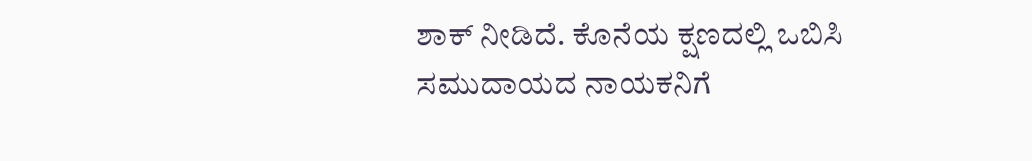ಶಾಕ್ ನೀಡಿದೆ. ಕೊನೆಯ ಕ್ಷಣದಲ್ಲಿ ಒಬಿಸಿ ಸಮುದಾಯದ ನಾಯಕನಿಗೆ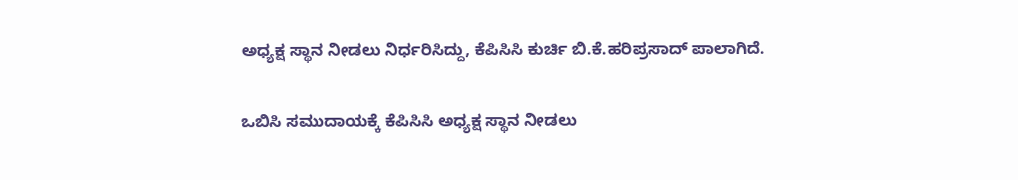ಅಧ್ಯಕ್ಷ ಸ್ಥಾನ ನೀಡಲು ನಿರ್ಧರಿಸಿದ್ದು, ಕೆಪಿಸಿಸಿ ಕುರ್ಚಿ ಬಿ.ಕೆ.ಹರಿಪ್ರಸಾದ್‌ ಪಾಲಾಗಿದೆ.

ಒಬಿಸಿ ಸಮುದಾಯಕ್ಕೆ ಕೆಪಿಸಿಸಿ ಅಧ್ಯಕ್ಷ ಸ್ಥಾನ ನೀಡಲು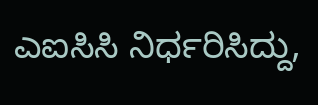ಎಐಸಿಸಿ ‌ನಿರ್ಧರಿಸಿದ್ದು,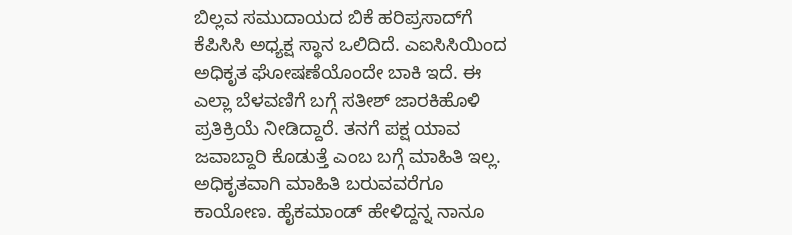ಬಿಲ್ಲವ ಸಮುದಾಯದ ಬಿಕೆ ಹರಿಪ್ರಸಾದ್‌ಗೆ ಕೆಪಿಸಿಸಿ ಅಧ್ಯಕ್ಷ ಸ್ಥಾನ ಒಲಿದಿದೆ. ಎಐಸಿಸಿಯಿಂದ ಅಧಿಕೃತ ಘೋಷಣೆಯೊಂದೇ ಬಾಕಿ ಇದೆ. ಈ ಎಲ್ಲಾ ಬೆಳವಣಿಗೆ ಬಗ್ಗೆ ಸತೀಶ್ ಜಾರಕಿಹೊಳಿ ಪ್ರತಿಕ್ರಿಯೆ ನೀಡಿದ್ದಾರೆ. ತನಗೆ ಪಕ್ಷ ಯಾವ ಜವಾಬ್ದಾರಿ ಕೊಡುತ್ತೆ ಎಂಬ ಬಗ್ಗೆ ಮಾಹಿತಿ ಇಲ್ಲ. ಅಧಿಕೃತವಾಗಿ ಮಾಹಿತಿ ಬರುವವರೆಗೂ ಕಾಯೋಣ. ಹೈಕಮಾಂಡ್ ಹೇಳಿದ್ದನ್ನ ನಾನೂ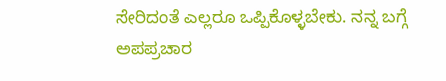ಸೇರಿದಂತೆ ಎಲ್ಲರೂ ಒಪ್ಪಿಕೊಳ್ಳಬೇಕು. ನನ್ನ ಬಗ್ಗೆ ಅಪಪ್ರಚಾರ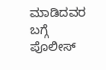ಮಾಡಿದವರ ಬಗ್ಗೆ ಪೊಲೀಸ್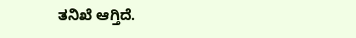ತನಿಖೆ ಆಗ್ತಿದೆ.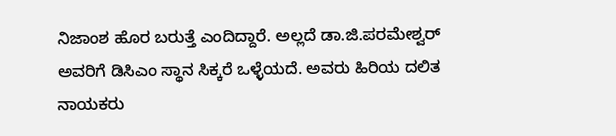ನಿಜಾಂಶ ಹೊರ ಬರುತ್ತೆ ಎಂದಿದ್ದಾರೆ. ಅಲ್ಲದೆ ಡಾ.ಜಿ.ಪರಮೇಶ್ವರ್ ಅವರಿಗೆ ಡಿಸಿಎಂ ಸ್ಥಾನ ಸಿಕ್ಕರೆ ಒಳ್ಳೆಯದೆ. ಅವರು ಹಿರಿಯ ದಲಿತ ನಾಯಕರು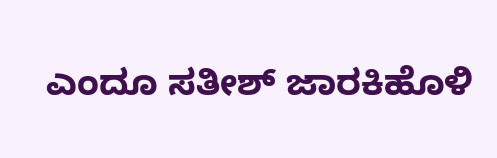ಎಂದೂ ಸತೀಶ್ ಜಾರಕಿಹೊಳಿ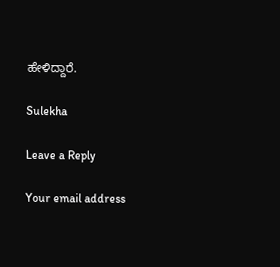ಹೇಳಿದ್ದಾರೆ.

Sulekha

Leave a Reply

Your email address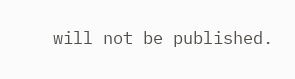will not be published.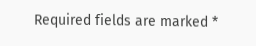Required fields are marked *